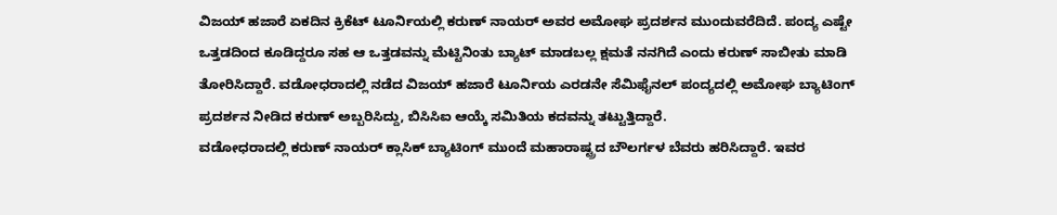ವಿಜಯ್ ಹಜಾರೆ ಏಕದಿನ ಕ್ರಿಕೆಟ್ ಟೂರ್ನಿಯಲ್ಲಿ ಕರುಣ್ ನಾಯರ್ ಅವರ ಅಮೋಘ ಪ್ರದರ್ಶನ ಮುಂದುವರೆದಿದೆ. ಪಂದ್ಯ ಎಷ್ಟೇ ಒತ್ತಡದಿಂದ ಕೂಡಿದ್ದರೂ ಸಹ ಆ ಒತ್ತಡವನ್ನು ಮೆಟ್ಟಿನಿಂತು ಬ್ಯಾಟ್ ಮಾಡಬಲ್ಲ ಕ್ಷಮತೆ ನನಗಿದೆ ಎಂದು ಕರುಣ್ ಸಾಬೀತು ಮಾಡಿ ತೋರಿಸಿದ್ದಾರೆ. ವಡೋಧರಾದಲ್ಲಿ ನಡೆದ ವಿಜಯ್ ಹಜಾರೆ ಟೂರ್ನಿಯ ಎರಡನೇ ಸೆಮಿಫೈನಲ್ ಪಂದ್ಯದಲ್ಲಿ ಅಮೋಘ ಬ್ಯಾಟಿಂಗ್ ಪ್ರದರ್ಶನ ನೀಡಿದ ಕರುಣ್ ಅಬ್ಬರಿಸಿದ್ದು, ಬಿಸಿಸಿಐ ಆಯ್ಕೆ ಸಮಿತಿಯ ಕದವನ್ನು ತಟ್ಟುತ್ತಿದ್ದಾರೆ.
ವಡೋಧರಾದಲ್ಲಿ ಕರುಣ್ ನಾಯರ್ ಕ್ಲಾಸಿಕ್ ಬ್ಯಾಟಿಂಗ್ ಮುಂದೆ ಮಹಾರಾಷ್ಟ್ರದ ಬೌಲರ್ಗಳ ಬೆವರು ಹರಿಸಿದ್ದಾರೆ. ಇವರ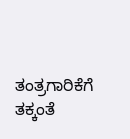ತಂತ್ರಗಾರಿಕೆಗೆ ತಕ್ಕಂತೆ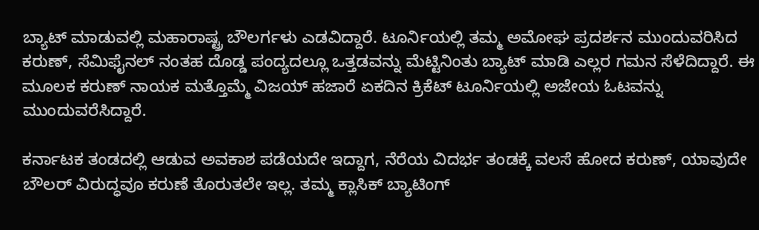ಬ್ಯಾಟ್ ಮಾಡುವಲ್ಲಿ ಮಹಾರಾಷ್ಟ್ರ ಬೌಲರ್ಗಳು ಎಡವಿದ್ದಾರೆ. ಟೂರ್ನಿಯಲ್ಲಿ ತಮ್ಮ ಅಮೋಘ ಪ್ರದರ್ಶನ ಮುಂದುವರಿಸಿದ ಕರುಣ್, ಸೆಮಿಫೈನಲ್ ನಂತಹ ದೊಡ್ಡ ಪಂದ್ಯದಲ್ಲೂ ಒತ್ತಡವನ್ನು ಮೆಟ್ಟಿನಿಂತು ಬ್ಯಾಟ್ ಮಾಡಿ ಎಲ್ಲರ ಗಮನ ಸೆಳೆದಿದ್ದಾರೆ. ಈ ಮೂಲಕ ಕರುಣ್ ನಾಯಕ ಮತ್ತೊಮ್ಮೆ ವಿಜಯ್ ಹಜಾರೆ ಏಕದಿನ ಕ್ರಿಕೆಟ್ ಟೂರ್ನಿಯಲ್ಲಿ ಅಜೇಯ ಓಟವನ್ನು ಮುಂದುವರೆಸಿದ್ದಾರೆ.

ಕರ್ನಾಟಕ ತಂಡದಲ್ಲಿ ಆಡುವ ಅವಕಾಶ ಪಡೆಯದೇ ಇದ್ದಾಗ, ನೆರೆಯ ವಿದರ್ಭ ತಂಡಕ್ಕೆ ವಲಸೆ ಹೋದ ಕರುಣ್, ಯಾವುದೇ ಬೌಲರ್ ವಿರುದ್ಧವೂ ಕರುಣೆ ತೊರುತಲೇ ಇಲ್ಲ. ತಮ್ಮ ಕ್ಲಾಸಿಕ್ ಬ್ಯಾಟಿಂಗ್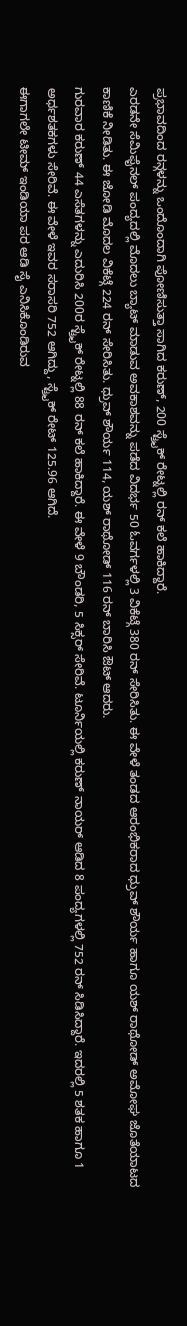ಪ್ರಭಾವದಿಂದ ರನ್ಗಳನ್ನು ಒಂದೊಂದಾಗಿ ಪೋಣಿಸುತ್ತಾ ಸಾಗಿದ ಕರುಣ್, 200 ಸ್ಟ್ರೈಕ್ ರೇಟ್ನಲ್ಲಿ ರನ್ ಕಲೆ ಹಾಕಿದ್ದಾರೆ.
ಎರಡನೇ ಸೆಮಿಫೈನಲ್ ಪಂದ್ಯದಲ್ಲಿ ಮೊದಲು ಬ್ಯಾಟ್ ಮಾಡುವ ಅವಕಾಶವನ್ನು ಪಡೆದ ವಿದರ್ಭ 50 ಓವರ್ಗಳಲ್ಲಿ 3 ವಿಕೆಟ್ಗೆ 380 ರನ್ ಸೇರಿಸಿತು. ಈ ವೇಳೆ ತಂಡದ ಆರಂಭಿಕರಾದ ಧ್ರುವ್ ಶೌರ್ಯ ಹಾಗೂ ಯಶ್ ರಾಥೋಡ್ ಅಮೋಘ ಜೊತೆಯಾಟದ ಕಾಣಿಕೆ ನೀಡಿತು. ಈ ಜೋಡಿ ಮೊದಲ ವಿಕೆಟ್ಗೆ 224 ರನ್ ಸೇರಿಸಿತು. ಧ್ರುವ್ ಶೌರ್ಯ 114, ಯಶ್ ರಾಥೋಡ್ 116 ರನ್ ಬಾರಿಸಿ ಔಟ್ ಆದರು.
ಗುರವಾರ ಕರುಣ್ 44 ಎಸೆತಗಳನ್ನು ಎದುರಿಸಿ 200ರ ಸ್ಟ್ರೈಕ್ ರೇಟ್ನಲ್ಲಿ 88 ರನ್ ಕಲೆ ಹಾಕಿದ್ದಾರೆ. ಈ ವೇಳೆ 9 ಬೌಂಡರಿ, 5 ಸಿಕ್ಸರ್ ಸೇರಿವೆ. ಟೂರ್ನಿಯಲ್ಲಿ ಕರುಣ್ ನಾಯರ್ ಆಡಿದ 8 ಪಂದ್ಯಗಳಲ್ಲಿ 752 ರನ್ ಸಿಡಿಸಿದ್ದಾರೆ. ಇದರಲ್ಲಿ 5 ಶತಕ ಹಾಗೂ 1 ಅರ್ಧಶತಕಗಳು ಸೇರಿವೆ. ಈ ವೇಳೆ ಇವರ ಸರಾಸರಿ 752 ಆಗಿದ್ದು, ಸ್ಟ್ರೈಕ್ ರೇಟ್ 125.96 ಆಗಿದೆ.
ಈಗಾಗಲೇ ಟೀಮ್ ಇಂಡಿಯಾ ಪರ ಆಡಿ ಸೈ ಎನಿಸಿಕೊಂಡಿರುವ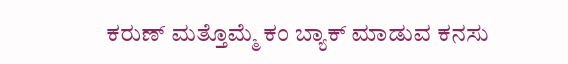ಕರುಣ್ ಮತ್ತೊಮ್ಮೆ ಕಂ ಬ್ಯಾಕ್ ಮಾಡುವ ಕನಸು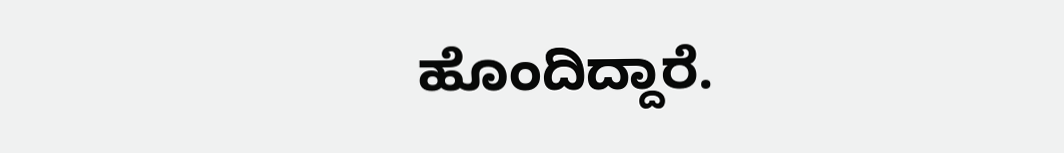ಹೊಂದಿದ್ದಾರೆ.